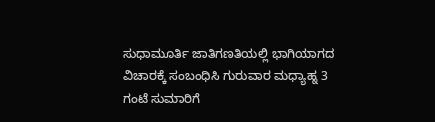ಸುಧಾಮೂರ್ತಿ ಜಾತಿಗಣತಿಯಲ್ಲಿ ಭಾಗಿಯಾಗದ ವಿಚಾರಕ್ಕೆ ಸಂಬಂಧಿಸಿ ಗುರುವಾರ ಮಧ್ಯಾಹ್ನ 3 ಗಂಟೆ ಸುಮಾರಿಗೆ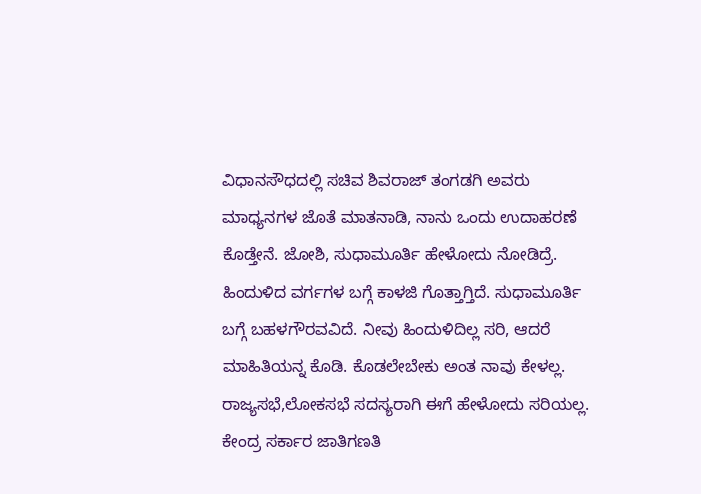ವಿಧಾನಸೌಧದಲ್ಲಿ ಸಚಿವ ಶಿವರಾಜ್ ತಂಗಡಗಿ ಅವರು ಮಾಧ್ಯನಗಳ ಜೊತೆ ಮಾತನಾಡಿ, ನಾನು ಒಂದು ಉದಾಹರಣೆ ಕೊಡ್ತೇನೆ. ಜೋಶಿ, ಸುಧಾಮೂರ್ತಿ ಹೇಳೋದು ನೋಡಿದ್ರೆ. ಹಿಂದುಳಿದ ವರ್ಗಗಳ ಬಗ್ಗೆ ಕಾಳಜಿ ಗೊತ್ತಾಗ್ತಿದೆ. ಸುಧಾಮೂರ್ತಿ ಬಗ್ಗೆ ಬಹಳಗೌರವವಿದೆ. ನೀವು ಹಿಂದುಳಿದಿಲ್ಲ ಸರಿ, ಆದರೆ ಮಾಹಿತಿಯನ್ನ ಕೊಡಿ. ಕೊಡಲೇಬೇಕು ಅಂತ ನಾವು ಕೇಳಲ್ಲ. ರಾಜ್ಯಸಭೆ,ಲೋಕಸಭೆ ಸದಸ್ಯರಾಗಿ ಈಗೆ ಹೇಳೋದು ಸರಿಯಲ್ಲ. ಕೇಂದ್ರ ಸರ್ಕಾರ ಜಾತಿಗಣತಿ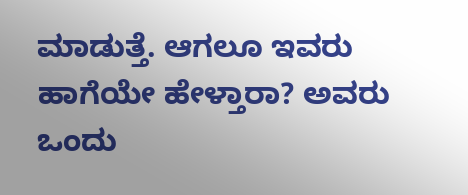ಮಾಡುತ್ತೆ. ಆಗಲೂ ಇವರು ಹಾಗೆಯೇ ಹೇಳ್ತಾರಾ? ಅವರು ಒಂದು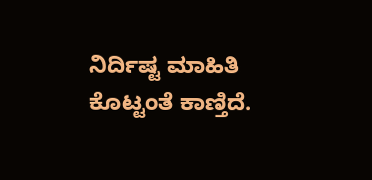ನಿರ್ದಿಷ್ಟ ಮಾಹಿತಿ ಕೊಟ್ಟಂತೆ ಕಾಣ್ತಿದೆ.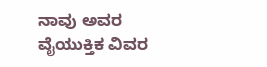ನಾವು ಅವರ ವೈಯುಕ್ತಿಕ ವಿವರ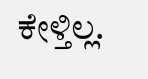ಕೇಳ್ತಿಲ್ಲ.